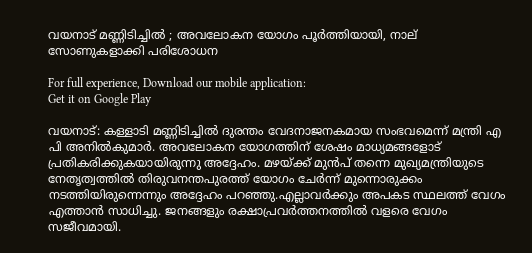വയനാട് മണ്ണിടിച്ചിൽ ; അവലോകന യോഗം പൂർത്തിയായി, നാല് സോണുകളാക്കി പരിശോധന

For full experience, Download our mobile application:
Get it on Google Play

വയനാട്: കള്ളാടി മണ്ണിടിച്ചില്‍ ദുരന്തം വേദനാജനകമായ സംഭവമെന്ന് മന്ത്രി എ പി അനില്‍കുമാര്‍. അവലോകന യോഗത്തിന് ശേഷം മാധ്യമങ്ങളോട് പ്രതികരിക്കുകയായിരുന്നു അദ്ദേഹം. മഴയ്ക്ക് മുന്‍പ് തന്നെ മുഖ്യമന്ത്രിയുടെ നേതൃത്വത്തില്‍ തിരുവനന്തപുരത്ത് യോഗം ചേര്‍ന്ന് മുന്നൊരുക്കം നടത്തിയിരുന്നെന്നും അദ്ദേഹം പറഞ്ഞു.എല്ലാവര്‍ക്കും അപകട സ്ഥലത്ത് വേഗം എത്താന്‍ സാധിച്ചു. ജനങ്ങളും രക്ഷാപ്രവര്‍ത്തനത്തില്‍ വളരെ വേഗം സജീവമായി.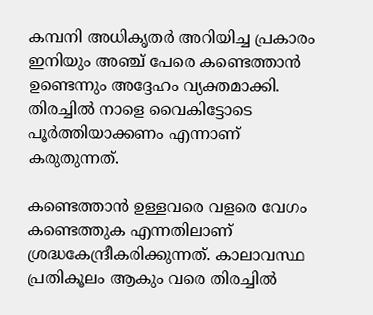കമ്പനി അധികൃതര്‍ അറിയിച്ച പ്രകാരം ഇനിയും അഞ്ച് പേരെ കണ്ടെത്താന്‍ ഉണ്ടെന്നും അദ്ദേഹം വ്യക്തമാക്കി. തിരച്ചില്‍ നാളെ വൈകിട്ടോടെ പൂര്‍ത്തിയാക്കണം എന്നാണ് കരുതുന്നത്.

കണ്ടെത്താന്‍ ഉള്ളവരെ വളരെ വേഗം കണ്ടെത്തുക എന്നതിലാണ് ശ്രദ്ധകേന്ദ്രീകരിക്കുന്നത്. കാലാവസ്ഥ പ്രതികൂലം ആകും വരെ തിരച്ചില്‍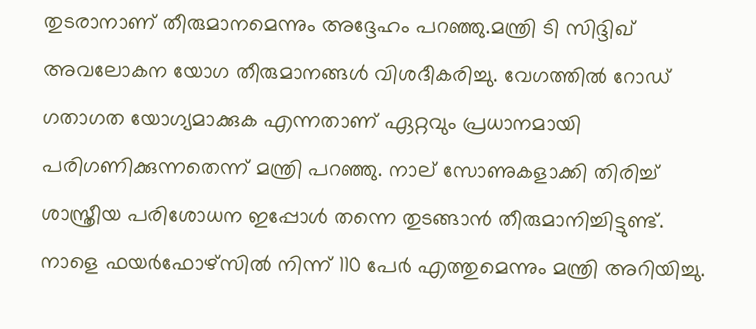തുടരാനാണ് തീരുമാനമെന്നും അദ്ദേഹം പറഞ്ഞു.മന്ത്രി ടി സിദ്ദിഖ് അവലോകന യോഗ തീരുമാനങ്ങള്‍ വിശദീകരിച്ചു. വേഗത്തില്‍ റോഡ് ഗതാഗത യോഗ്യമാക്കുക എന്നതാണ് ഏറ്റവും പ്രധാനമായി പരിഗണിക്കുന്നതെന്ന് മന്ത്രി പറഞ്ഞു. നാല് സോണുകളാക്കി തിരിച്ച് ശാസ്ത്രീയ പരിശോധന ഇപ്പോള്‍ തന്നെ തുടങ്ങാന്‍ തീരുമാനിച്ചിട്ടുണ്ട്. നാളെ ഫയര്‍ഫോഴ്‌സില്‍ നിന്ന് 110 പേര്‍ എത്തുമെന്നും മന്ത്രി അറിയിച്ചു.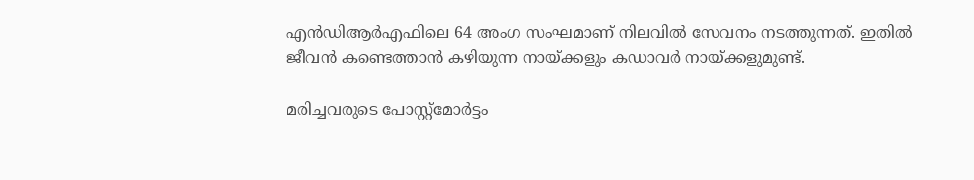എന്‍ഡിആര്‍എഫിലെ 64 അംഗ സംഘമാണ് നിലവില്‍ സേവനം നടത്തുന്നത്. ഇതില്‍ ജീവന്‍ കണ്ടെത്താന്‍ കഴിയുന്ന നായ്ക്കളും കഡാവര്‍ നായ്ക്കളുമുണ്ട്.

മരിച്ചവരുടെ പോസ്റ്റ്‌മോര്‍ട്ടം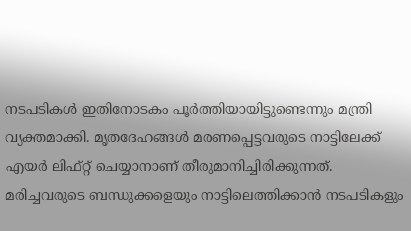നടപടികള്‍ ഇതിനോടകം പൂര്‍ത്തിയായിട്ടുണ്ടെന്നും മന്ത്രി വ്യക്തമാക്കി. മൃതദേഹങ്ങള്‍ മരണപ്പെട്ടവരുടെ നാട്ടിലേക്ക് എയര്‍ ലിഫ്റ്റ് ചെയ്യാനാണ് തീരുമാനിച്ചിരിക്കുന്നത്. മരിച്ചവരുടെ ബന്ധുക്കളെയും നാട്ടിലെത്തിക്കാന്‍ നടപടികളും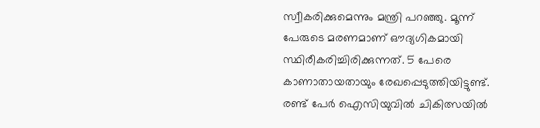സ്വീകരിക്കുമെന്നും മന്ത്രി പറഞ്ഞു. മൂന്ന് പേരുടെ മരണമാണ് ഔദ്യഗികമായി സ്ഥിരീകരിച്ചിരിക്കുന്നത്. 5 പേരെ കാണാതായതായും രേഖപ്പെടുത്തിയിട്ടുണ്ട്. രണ്ട് പേര്‍ ഐസിയുവില്‍ ചികിത്സയില്‍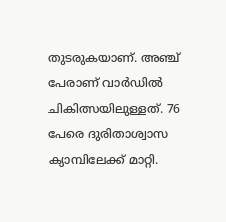തുടരുകയാണ്. അഞ്ച് പേരാണ് വാര്‍ഡില്‍ ചികിത്സയിലുള്ളത്. 76 പേരെ ദുരിതാശ്വാസ ക്യാമ്പിലേക്ക് മാറ്റി.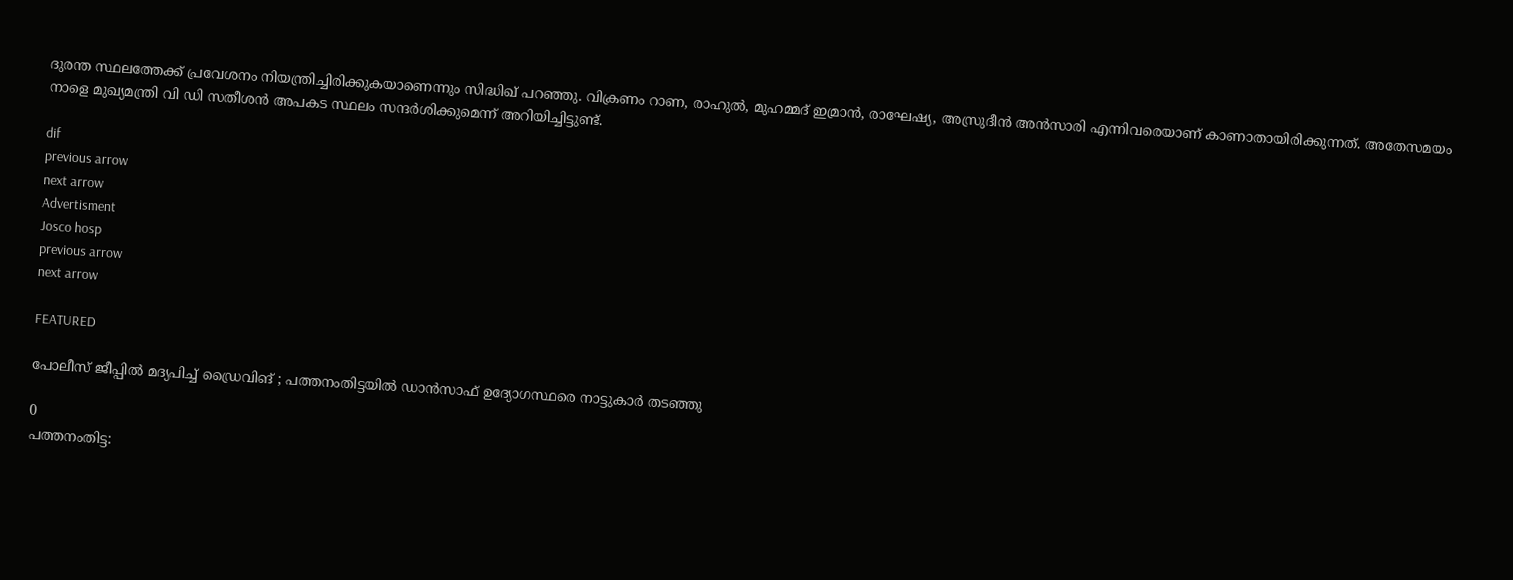ദുരന്ത സ്ഥലത്തേക്ക് പ്രവേശനം നിയന്ത്രിച്ചിരിക്കുകയാണെന്നും സിദ്ധിഖ് പറഞ്ഞു. വിക്രണം റാണ, രാഹുല്‍, മുഹമ്മദ് ഇമ്രാന്‍, രാഘേഷ്യ, അസ്രുദീന്‍ അന്‍സാരി എന്നിവരെയാണ് കാണാതായിരിക്കുന്നത്. അതേസമയം നാളെ മുഖ്യമന്ത്രി വി ഡി സതീശന്‍ അപകട സ്ഥലം സന്ദര്‍ശിക്കുമെന്ന് അറിയിച്ചിട്ടുണ്ട്.

dif
previous arrow
next arrow
Advertisment
Josco hosp
previous arrow
next arrow

FEATURED

പോലീസ് ജീപ്പിൽ മദ്യപിച്ച് ഡ്രൈവിങ് ; പത്തനംതിട്ടയിൽ ഡാൻസാഫ് ഉദ്യോഗസ്ഥരെ നാട്ടുകാർ തടഞ്ഞു

0
പത്തനംതിട്ട: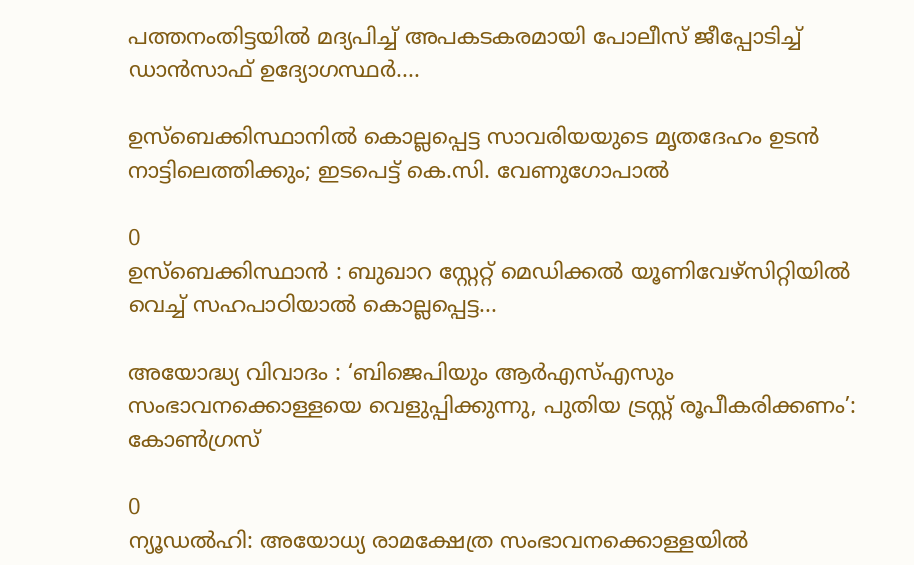പത്തനംതിട്ടയിൽ മദ്യപിച്ച് അപകടകരമായി പോലീസ് ജീപ്പോടിച്ച് ഡാൻസാഫ് ഉദ്യോഗസ്ഥർ....

ഉസ്‌ബെക്കിസ്ഥാനിൽ കൊല്ലപ്പെട്ട സാവരിയയുടെ മൃതദേഹം ഉടൻ നാട്ടിലെത്തിക്കും; ഇടപെട്ട് കെ.സി. വേണുഗോപാൽ

0
ഉസ്‌ബെക്കിസ്ഥാൻ : ബുഖാറ സ്റ്റേറ്റ് മെഡിക്കൽ യൂണിവേഴ്സിറ്റിയിൽ വെച്ച് സഹപാഠിയാൽ കൊല്ലപ്പെട്ട...

അയോദ്ധ്യ വിവാദം : ‘ബിജെപിയും ആര്‍എസ്എസും സംഭാവനക്കൊള്ളയെ വെളുപ്പിക്കുന്നു, പുതിയ ട്രസ്റ്റ് രൂപീകരിക്കണം’: കോൺഗ്രസ്

0
ന്യൂഡൽഹി: അയോധ്യ രാമക്ഷേത്ര സംഭാവനക്കൊള്ളയില്‍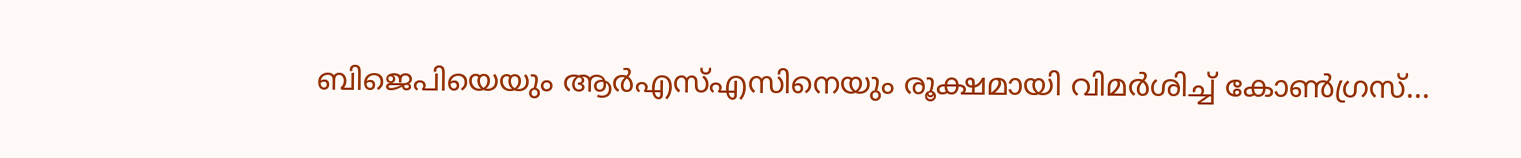ബിജെപിയെയും ആര്‍എസ്എസിനെയും രൂക്ഷമായി വിമര്‍ശിച്ച് കോണ്‍ഗ്രസ്...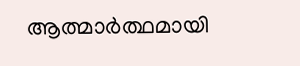ആത്മാര്‍ത്ഥമായി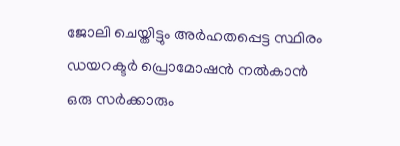ജോലി ചെയ്തിട്ടും അര്‍ഹതപ്പെട്ട സ്ഥിരം ഡയറക്ടര്‍ പ്രൊമോഷന്‍ നല്‍കാന്‍ ഒരു സര്‍ക്കാരും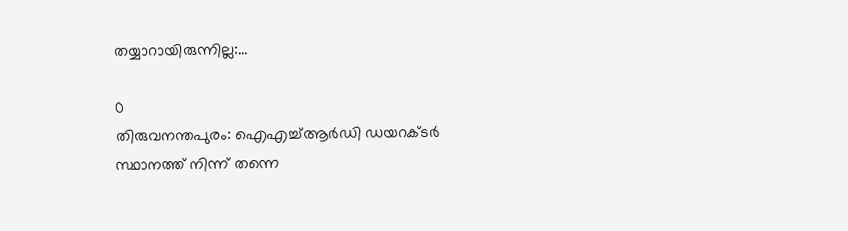തയ്യാറായിരുന്നില്ല:...

0
തിരുവനന്തപുരം: ഐഎച്ച്ആര്‍ഡി ഡയറക്ടര്‍ സ്ഥാനത്ത് നിന്ന് തന്നെ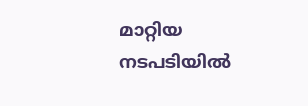മാറ്റിയ നടപടിയില്‍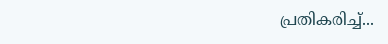പ്രതികരിച്ച്...